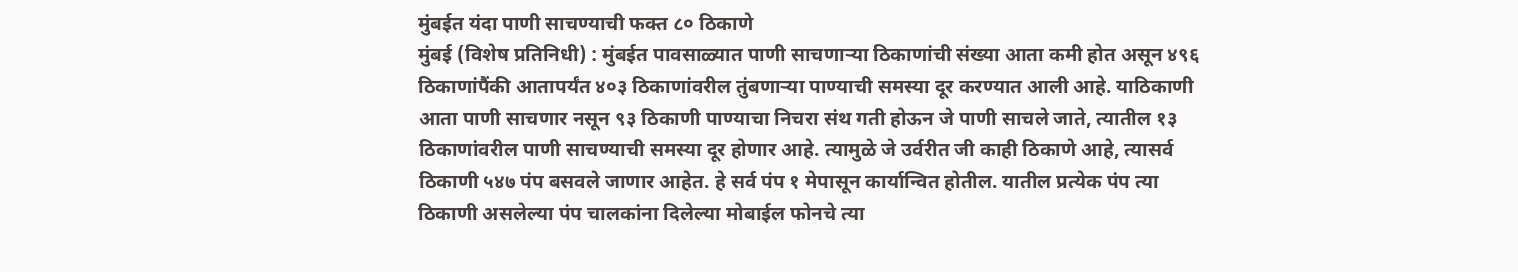मुंबईत यंदा पाणी साचण्याची फक्त ८० ठिकाणे
मुंबई (विशेष प्रतिनिधी) : मुंबईत पावसाळ्यात पाणी साचणाऱ्या ठिकाणांची संख्या आता कमी होत असून ४९६ ठिकाणांपैंकी आतापर्यंत ४०३ ठिकाणांवरील तुंबणाऱ्या पाण्याची समस्या दूर करण्यात आली आहे. याठिकाणी आता पाणी साचणार नसून ९३ ठिकाणी पाण्याचा निचरा संथ गती होऊन जे पाणी साचले जाते, त्यातील १३ ठिकाणांवरील पाणी साचण्याची समस्या दूर होणार आहे. त्यामुळे जे उर्वरीत जी काही ठिकाणे आहे, त्यासर्व ठिकाणी ५४७ पंप बसवले जाणार आहेत. हे सर्व पंप १ मेपासून कार्यान्वित होतील. यातील प्रत्येक पंप त्या ठिकाणी असलेल्या पंप चालकांना दिलेल्या मोबाईल फोनचे त्या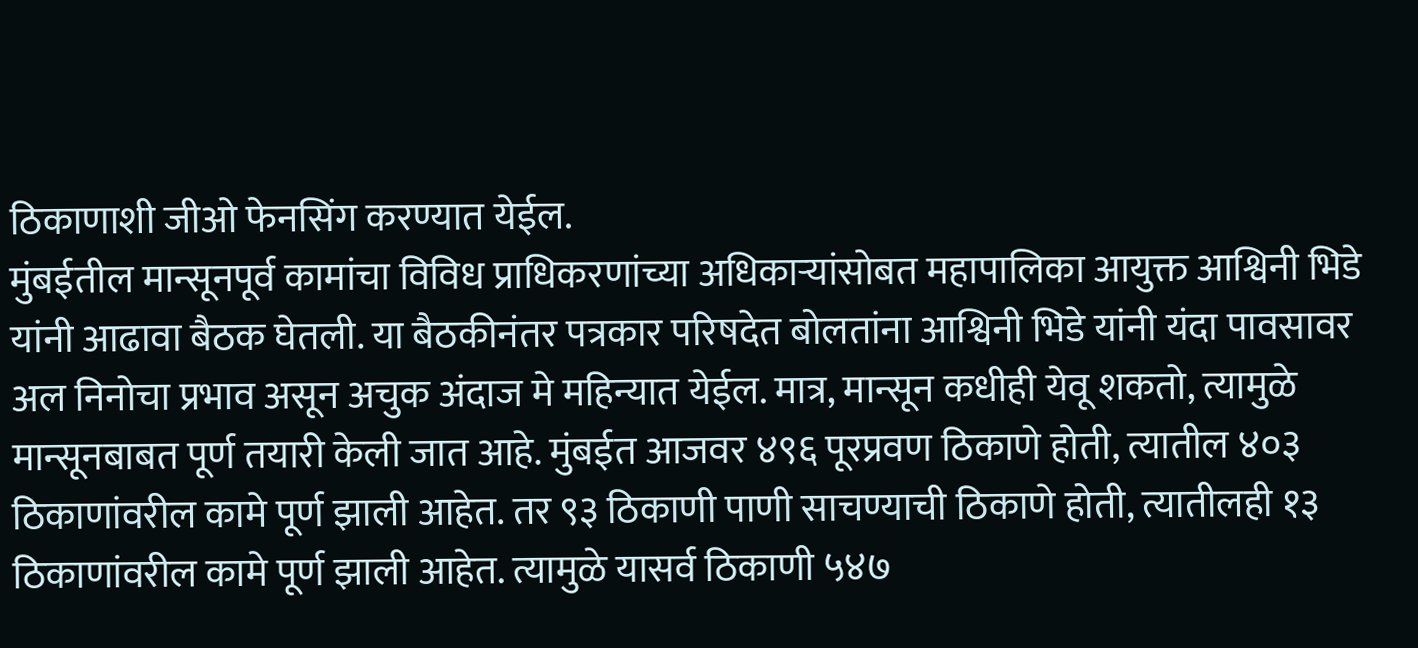ठिकाणाशी जीओ फेनसिंग करण्यात येईल.
मुंबईतील मान्सूनपूर्व कामांचा विविध प्राधिकरणांच्या अधिकाऱ्यांसोबत महापालिका आयुक्त आश्विनी भिडे यांनी आढावा बैठक घेतली. या बैठकीनंतर पत्रकार परिषदेत बोलतांना आश्विनी भिडे यांनी यंदा पावसावर अल निनोचा प्रभाव असून अचुक अंदाज मे महिन्यात येईल. मात्र, मान्सून कधीही येवू शकतो, त्यामुळे मान्सूनबाबत पूर्ण तयारी केली जात आहे. मुंबईत आजवर ४९६ पूरप्रवण ठिकाणे होती, त्यातील ४०३ ठिकाणांवरील कामे पूर्ण झाली आहेत. तर ९३ ठिकाणी पाणी साचण्याची ठिकाणे होती, त्यातीलही १३ ठिकाणांवरील कामे पूर्ण झाली आहेत. त्यामुळे यासर्व ठिकाणी ५४७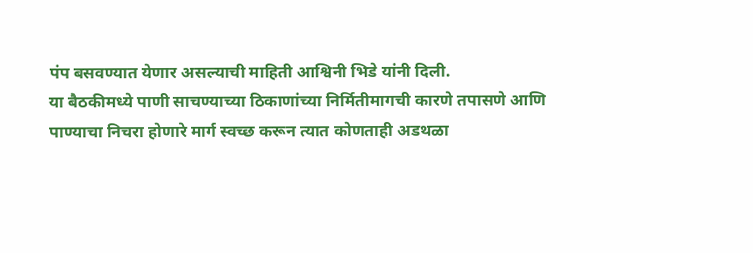पंप बसवण्यात येणार असल्याची माहिती आश्विनी भिडे यांनी दिली.
या बैठकीमध्ये पाणी साचण्याच्या ठिकाणांच्या निर्मितीमागची कारणे तपासणे आणि पाण्याचा निचरा होणारे मार्ग स्वच्छ करून त्यात कोणताही अडथळा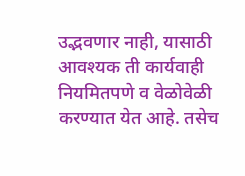उद्भवणार नाही, यासाठी आवश्यक ती कार्यवाही नियमितपणे व वेळोवेळी करण्यात येत आहे. तसेच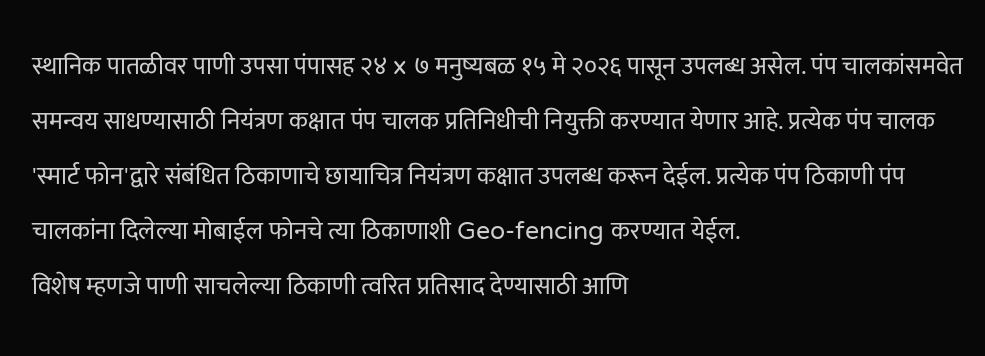स्थानिक पातळीवर पाणी उपसा पंपासह २४ x ७ मनुष्यबळ १५ मे २०२६ पासून उपलब्ध असेल. पंप चालकांसमवेत समन्वय साधण्यासाठी नियंत्रण कक्षात पंप चालक प्रतिनिधीची नियुक्ती करण्यात येणार आहे. प्रत्येक पंप चालक 'स्मार्ट फोन'द्वारे संबंधित ठिकाणाचे छायाचित्र नियंत्रण कक्षात उपलब्ध करून देईल. प्रत्येक पंप ठिकाणी पंप चालकांना दिलेल्या मोबाईल फोनचे त्या ठिकाणाशी Geo-fencing करण्यात येईल.
विशेष म्हणजे पाणी साचलेल्या ठिकाणी त्वरित प्रतिसाद देण्यासाठी आणि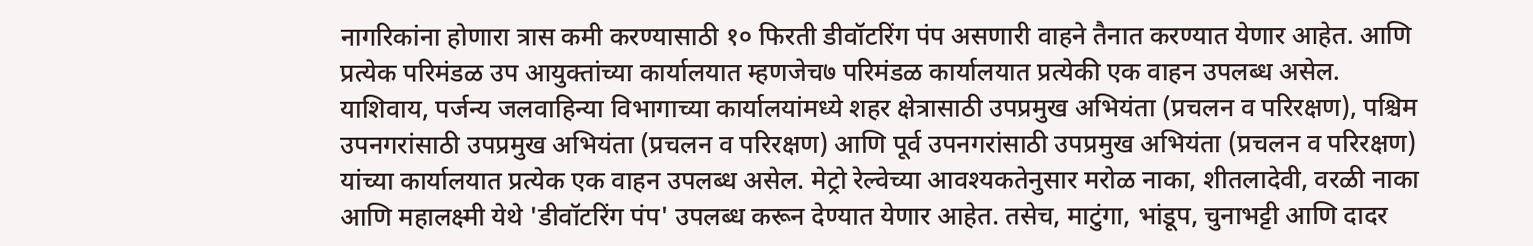नागरिकांना होणारा त्रास कमी करण्यासाठी १० फिरती डीवॉटरिंग पंप असणारी वाहने तैनात करण्यात येणार आहेत. आणि प्रत्येक परिमंडळ उप आयुक्तांच्या कार्यालयात म्हणजेच७ परिमंडळ कार्यालयात प्रत्येकी एक वाहन उपलब्ध असेल.
याशिवाय, पर्जन्य जलवाहिन्या विभागाच्या कार्यालयांमध्ये शहर क्षेत्रासाठी उपप्रमुख अभियंता (प्रचलन व परिरक्षण), पश्चिम उपनगरांसाठी उपप्रमुख अभियंता (प्रचलन व परिरक्षण) आणि पूर्व उपनगरांसाठी उपप्रमुख अभियंता (प्रचलन व परिरक्षण) यांच्या कार्यालयात प्रत्येक एक वाहन उपलब्ध असेल. मेट्रो रेल्वेच्या आवश्यकतेनुसार मरोळ नाका, शीतलादेवी, वरळी नाका आणि महालक्ष्मी येथे 'डीवॉटरिंग पंप' उपलब्ध करून देण्यात येणार आहेत. तसेच, माटुंगा, भांडूप, चुनाभट्टी आणि दादर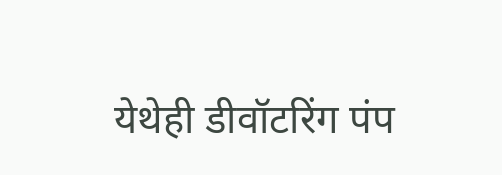येथेही डीवॉटरिंग पंप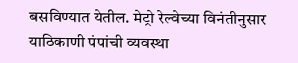बसविण्यात येतील. मेट्रो रेल्वेच्या विनंतीनुसार याठिकाणी पंपांची व्यवस्था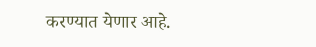करण्यात येणार आहे.